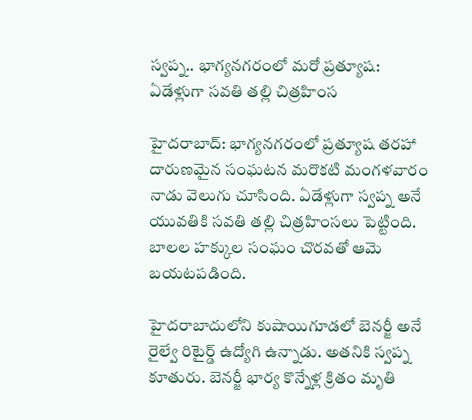స్వప్న.. భాగ్యనగరంలో మరో ప్రత్యూష: ఏడేళ్లుగా సవతి తల్లి చిత్రహింస

హైదరాబాద్: భాగ్యనగరంలో ప్రత్యూష తరహా దారుణమైన సంఘటన మరొకటి మంగళవారం నాడు వెలుగు చూసింది. ఏడేళ్లుగా స్వప్న అనే యువతికి సవతి తల్లి చిత్రహింసలు పెట్టింది. బాలల హక్కుల సంఘం చొరవతో ఆమె బయటపడింది.

హైదరాబాదులోని కుషాయిగూడలో బెనర్జీ అనే రైల్వే రిటైర్డ్ ఉద్యోగి ఉన్నాడు. అతనికి స్వప్న కూతురు. బెనర్జీ భార్య కొన్నేళ్ల క్రితం మృతి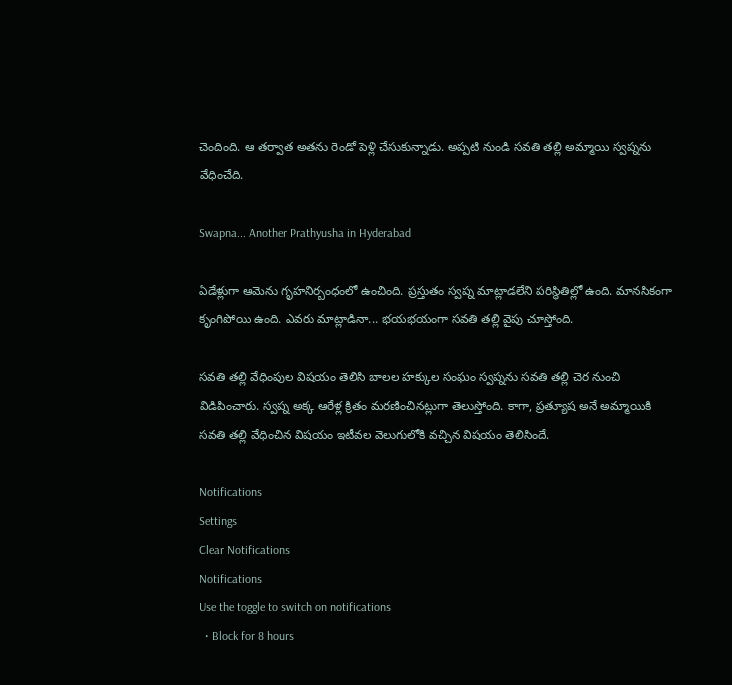చెందింది. ఆ తర్వాత అతను రెండో పెళ్లి చేసుకున్నాడు. అప్పటి నుండి సవతి తల్లి అమ్మాయి స్వప్నను వేధించేది.

Swapna... Another Prathyusha in Hyderabad

ఏడేళ్లుగా ఆమెను గృహనిర్బంధంలో ఉంచింది. ప్రస్తుతం స్వప్న మాట్లాడలేని పరిస్థితిల్లో ఉంది. మానసికంగా కృంగిపోయి ఉంది. ఎవరు మాట్లాడినా... భయభయంగా సవతి తల్లి వైపు చూస్తోంది.

సవతి తల్లి వేధింపుల విషయం తెలిసి బాలల హక్కుల సంఘం స్వప్నను సవతి తల్లి చెర నుంచి విడిపించారు. స్వప్న అక్క ఆరేళ్ల క్రితం మరణించినట్లుగా తెలుస్తోంది. కాగా, ప్రత్యూష అనే అమ్మాయికి సవతి తల్లి వేధించిన విషయం ఇటీవల వెలుగులోకి వచ్చిన విషయం తెలిసిందే.

Notifications
Settings
Clear Notifications
Notifications
Use the toggle to switch on notifications
  • Block for 8 hours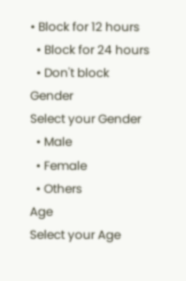• Block for 12 hours
  • Block for 24 hours
  • Don't block
Gender
Select your Gender
  • Male
  • Female
  • Others
Age
Select your Age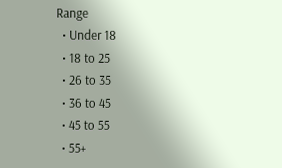Range
  • Under 18
  • 18 to 25
  • 26 to 35
  • 36 to 45
  • 45 to 55
  • 55+